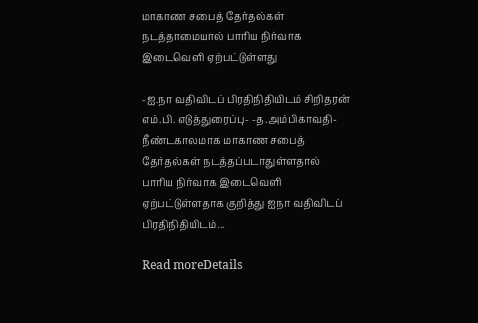மாகாண சபைத் தேர்தல்கள் நடத்தாமையால் பாரிய நிர்வாக இடைவெளி ஏற்பட்டுள்ளது

-ஐ.நா வதிவிடப் பிரதிநிதியிடம் சிறிதரன் எம்.பி. எடுத்துரைப்பு- -த.அம்பிகாவதி- நீண்டகாலமாக மாகாண சபைத் தேர்தல்கள் நடத்தப்படாதுள்ளதால் பாரிய நிர்வாக இடைவெளி ஏற்பட்டுள்ளதாக குறித்து ஐநா வதிவிடப் பிரதிநிதியிடம்...

Read moreDetails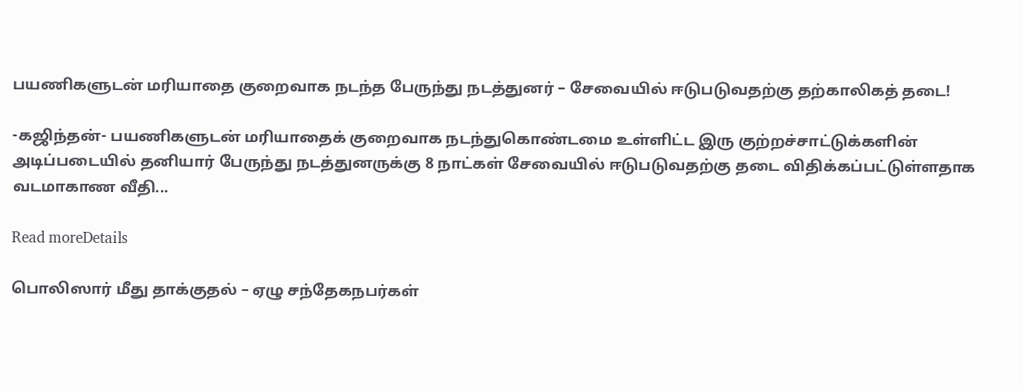பயணிகளுடன் மரியாதை குறைவாக நடந்த பேருந்து நடத்துனர் – சேவையில் ஈடுபடுவதற்கு தற்காலிகத் தடை!

-கஜிந்தன்- பயணிகளுடன் மரியாதைக் குறைவாக நடந்துகொண்டமை உள்ளிட்ட இரு குற்றச்சாட்டுக்களின் அடிப்படையில் தனியார் பேருந்து நடத்துனருக்கு 8 நாட்கள் சேவையில் ஈடுபடுவதற்கு தடை விதிக்கப்பட்டுள்ளதாக வடமாகாண வீதி...

Read moreDetails

பொலிஸார் மீது தாக்குதல் – ஏழு சந்தேகநபர்கள்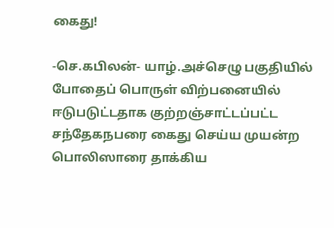கைது!

-செ.கபிலன்- யாழ்.அச்செழு பகுதியில் போதைப் பொருள் விற்பனையில் ஈடுபடுட்டதாக குற்றஞ்சாட்டப்பட்ட சந்தேகநபரை கைது செய்ய முயன்ற பொலிஸாரை தாக்கிய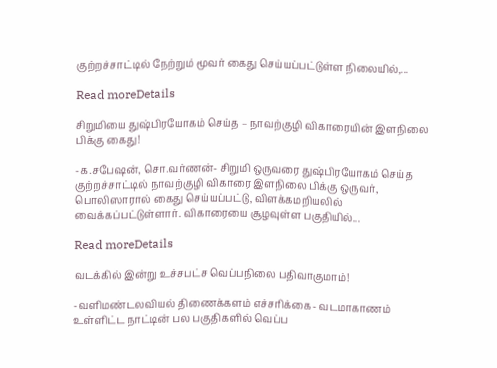குற்றச்சாட்டில் நேற்றும் மூவர் கைது செய்யப்பட்டுள்ள நிலையில்,...

Read moreDetails

சிறுமியை துஷ்பிரயோகம் செய்த – நாவற்குழி விகாரையின் இளநிலை பிக்கு கைது!

-க.சபேஷன், சொ.வர்ணன்- சிறுமி ஒருவரை துஷ்பிரயோகம் செய்த குற்றச்சாட்டில் நாவற்குழி விகாரை இளநிலை பிக்கு ஒருவர், பொலிஸாரால் கைது செய்யப்பட்டு, விளக்கமறியலில் வைக்கப்பட்டுள்ளார். விகாரையை சூழவுள்ள பகுதியில்...

Read moreDetails

வடக்கில் இன்று உச்சபட்ச வெப்பநிலை பதிவாகுமாம்!

-வளிமண்டலவியல் திணைக்களம் எச்சரிக்கை- வடமாகாணம் உள்ளிட்ட நாட்டின் பல பகுதிகளில் வெப்ப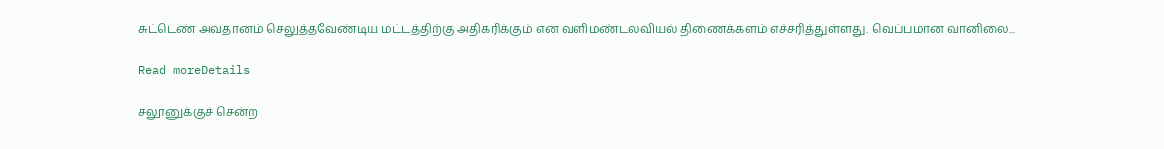சுட்டெண் அவதானம் செலுத்தவேண்டிய மட்டத்திற்கு அதிகரிக்கும் என வளிமண்டலவியல் திணைக்களம் எச்சரித்துள்ளது. வெப்பமான வானிலை...

Read moreDetails

சலூனுக்குச் சென்ற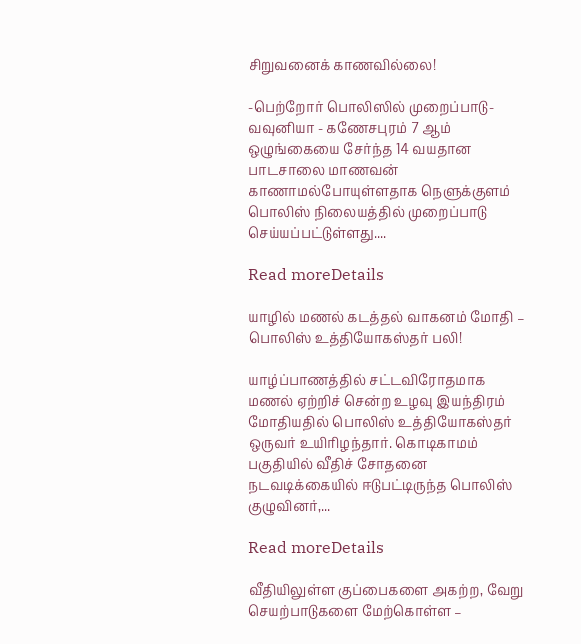சிறுவனைக் காணவில்லை!

-பெற்றோர் பொலிஸில் முறைப்பாடு- வவுனியா - கணேசபுரம் 7 ஆம் ஒழுங்கையை சேர்ந்த 14 வயதான பாடசாலை மாணவன் காணாமல்போயுள்ளதாக நெளுக்குளம் பொலிஸ் நிலையத்தில் முறைப்பாடு செய்யப்பட்டுள்ளது....

Read moreDetails

யாழில் மணல் கடத்தல் வாகனம் மோதி – பொலிஸ் உத்தியோகஸ்தர் பலி!

யாழ்ப்பாணத்தில் சட்டவிரோதமாக மணல் ஏற்றிச் சென்ற உழவு இயந்திரம் மோதியதில் பொலிஸ் உத்தியோகஸ்தர் ஒருவர் உயிரிழந்தார். கொடிகாமம் பகுதியில் வீதிச் சோதனை நடவடிக்கையில் ஈடுபட்டிருந்த பொலிஸ் குழுவினர்,...

Read moreDetails

வீதியிலுள்ள குப்பைகளை அகற்ற, வேறு செயற்பாடுகளை மேற்கொள்ள –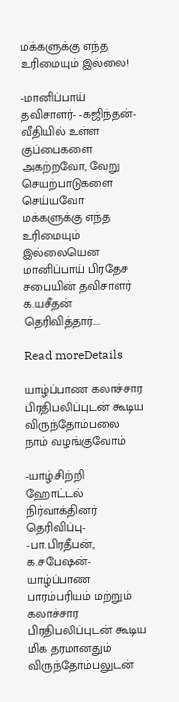மக்களுக்கு எந்த உரிமையும் இல்லை!

-மானிப்பாய் தவிசாளர்- -கஜிந்தன்- வீதியில் உள்ள குப்பைகளை அகற்றவோ, வேறு செயற்பாடுகளை செய்யவோ மக்களுக்கு எந்த உரிமையும் இல்லையென மானிப்பாய் பிரதேச சபையின் தவிசாளர் க.யசீதன் தெரிவித்தார்....

Read moreDetails

யாழ்ப்பாண கலாச்சார பிரதிபலிப்புடன் கூடிய விருந்தோம்பலை நாம் வழங்குவோம்

-யாழ்.சிற்றி ஹோட்டல் நிர்வாக்தினர் தெரிவிப்பு- -பா.பிரதீபன், க.சபேஷன்- யாழ்ப்பாண பாரம்பரியம் மற்றும் கலாச்சார பிரதிபலிப்புடன் கூடிய மிக தரமானதும் விருந்தோம்பலுடன்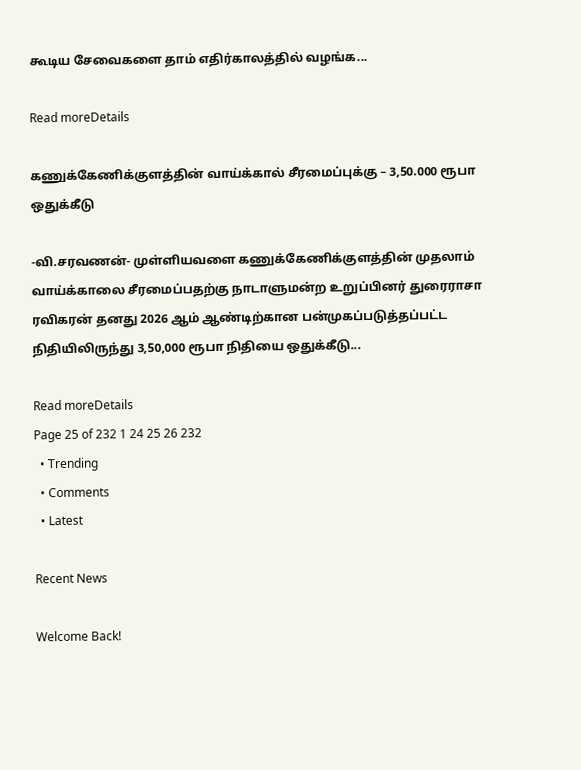கூடிய சேவைகளை தாம் எதிர்காலத்தில் வழங்க...

Read moreDetails

கணுக்கேணிக்குளத்தின் வாய்க்கால் சீரமைப்புக்கு – 3,50.000 ரூபா ஒதுக்கீடு

-வி.சரவணன்- முள்ளியவளை கணுக்கேணிக்குளத்தின் முதலாம் வாய்க்காலை சீரமைப்பதற்கு நாடாளுமன்ற உறுப்பினர் துரைராசா ரவிகரன் தனது 2026 ஆம் ஆண்டிற்கான பன்முகப்படுத்தப்பட்ட நிதியிலிருந்து 3,50,000 ரூபா நிதியை ஒதுக்கீடு...

Read moreDetails
Page 25 of 232 1 24 25 26 232
  • Trending
  • Comments
  • Latest

Recent News

Welcome Back!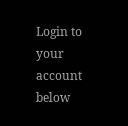Login to your account below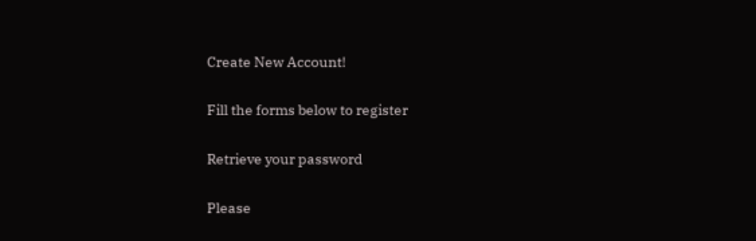Create New Account!

Fill the forms below to register

Retrieve your password

Please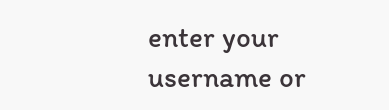enter your username or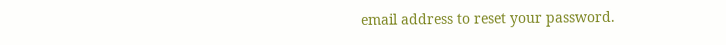email address to reset your password.